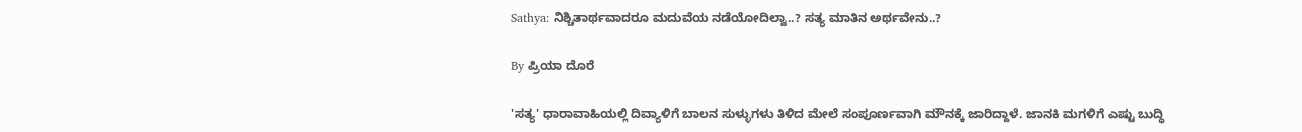Sathya: ನಿಶ್ಚಿತಾರ್ಥವಾದರೂ ಮದುವೆಯ ನಡೆಯೋದಿಲ್ವಾ..? ಸತ್ಯ ಮಾತಿನ ಅರ್ಥವೇನು..?

By ಪ್ರಿಯಾ ದೊರೆ

'ಸತ್ಯ' ಧಾರಾವಾಹಿಯಲ್ಲಿ ದಿವ್ಯಾಳಿಗೆ ಬಾಲನ ಸುಳ್ಳುಗಳು ತಿಳಿದ ಮೇಲೆ ಸಂಪೂರ್ಣವಾಗಿ ಮೌನಕ್ಕೆ ಜಾರಿದ್ದಾಳೆ. ಜಾನಕಿ ಮಗಳಿಗೆ ಎಷ್ಟು ಬುದ್ಧಿ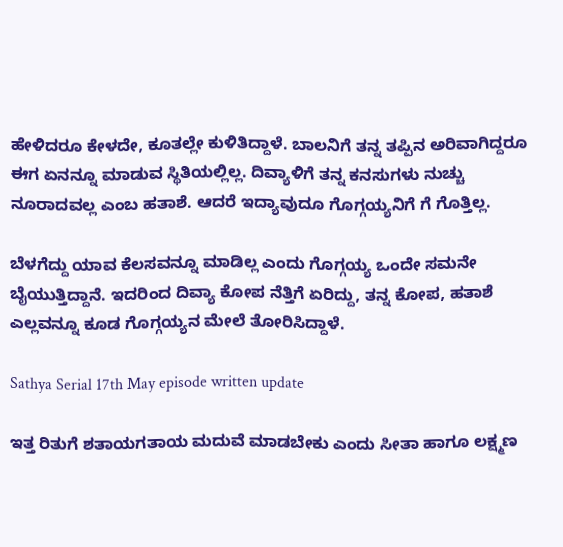ಹೇಳಿದರೂ ಕೇಳದೇ, ಕೂತಲ್ಲೇ ಕುಳಿತಿದ್ದಾಳೆ. ಬಾಲನಿಗೆ ತನ್ನ ತಪ್ಪಿನ ಅರಿವಾಗಿದ್ದರೂ ಈಗ ಏನನ್ನೂ ಮಾಡುವ ಸ್ಥಿತಿಯಲ್ಲಿಲ್ಲ. ದಿವ್ಯಾಳಿಗೆ ತನ್ನ ಕನಸುಗಳು ನುಚ್ಚು ನೂರಾದವಲ್ಲ ಎಂಬ ಹತಾಶೆ. ಆದರೆ ಇದ್ಯಾವುದೂ ಗೊಗ್ಗಯ್ಯನಿಗೆ ಗೆ ಗೊತ್ತಿಲ್ಲ.

ಬೆಳಗೆದ್ದು ಯಾವ ಕೆಲಸವನ್ನೂ ಮಾಡಿಲ್ಲ ಎಂದು ಗೊಗ್ಗಯ್ಯ ಒಂದೇ ಸಮನೇ ಬೈಯುತ್ತಿದ್ದಾನೆ. ಇದರಿಂದ ದಿವ್ಯಾ ಕೋಪ ನೆತ್ತಿಗೆ ಏರಿದ್ದು, ತನ್ನ ಕೋಪ, ಹತಾಶೆ ಎಲ್ಲವನ್ನೂ ಕೂಡ ಗೊಗ್ಗಯ್ಯನ ಮೇಲೆ ತೋರಿಸಿದ್ದಾಳೆ.

Sathya Serial 17th May episode written update

ಇತ್ತ ರಿತುಗೆ ಶತಾಯಗತಾಯ ಮದುವೆ ಮಾಡಬೇಕು ಎಂದು ಸೀತಾ ಹಾಗೂ ಲಕ್ಷ್ಮಣ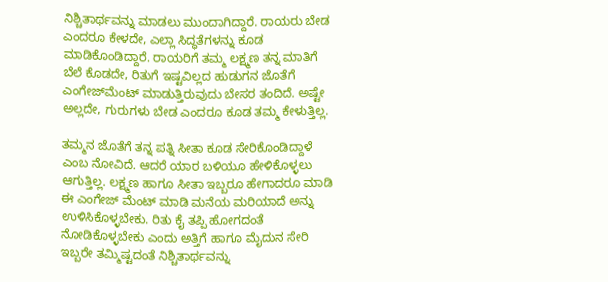ನಿಶ್ಚಿತಾರ್ಥವನ್ನು ಮಾಡಲು ಮುಂದಾಗಿದ್ದಾರೆ. ರಾಯರು ಬೇಡ ಎಂದರೂ ಕೇಳದೇ, ಎಲ್ಲಾ ಸಿದ್ಧತೆಗಳನ್ನು ಕೂಡ ಮಾಡಿಕೊಂಡಿದ್ದಾರೆ. ರಾಯರಿಗೆ ತಮ್ಮ ಲಕ್ಷ್ಮಣ ತನ್ನ ಮಾತಿಗೆ ಬೆಲೆ ಕೊಡದೇ, ರಿತುಗೆ ಇಷ್ಟವಿಲ್ಲದ ಹುಡುಗನ ಜೊತೆಗೆ ಎಂಗೇಜ್‌ಮೆಂಟ್ ಮಾಡುತ್ತಿರುವುದು ಬೇಸರ ತಂದಿದೆ. ಅಷ್ಟೇ ಅಲ್ಲದೇ, ಗುರುಗಳು ಬೇಡ ಎಂದರೂ ಕೂಡ ತಮ್ಮ ಕೇಳುತ್ತಿಲ್ಲ.

ತಮ್ಮನ ಜೊತೆಗೆ ತನ್ನ ಪತ್ನಿ ಸೀತಾ ಕೂಡ ಸೇರಿಕೊಂಡಿದ್ದಾಳೆ ಎಂಬ ನೋವಿದೆ. ಆದರೆ ಯಾರ ಬಳಿಯೂ ಹೇಳಿಕೊಳ್ಳಲು ಆಗುತ್ತಿಲ್ಲ. ಲಕ್ಷ್ಮಣ ಹಾಗೂ ಸೀತಾ ಇಬ್ಬರೂ ಹೇಗಾದರೂ ಮಾಡಿ ಈ ಎಂಗೇಜ್ ಮೆಂಟ್ ಮಾಡಿ ಮನೆಯ ಮರಿಯಾದೆ ಅನ್ನು ಉಳಿಸಿಕೊಳ್ಳಬೇಕು. ರಿತು ಕೈ ತಪ್ಪಿ ಹೋಗದಂತೆ ನೋಡಿಕೊಳ್ಳಬೇಕು ಎಂದು ಅತ್ತಿಗೆ ಹಾಗೂ ಮೈದುನ ಸೇರಿ ಇಬ್ಬರೇ ತಮ್ಮಿಷ್ಟದಂತೆ ನಿಶ್ಚಿತಾರ್ಥವನ್ನು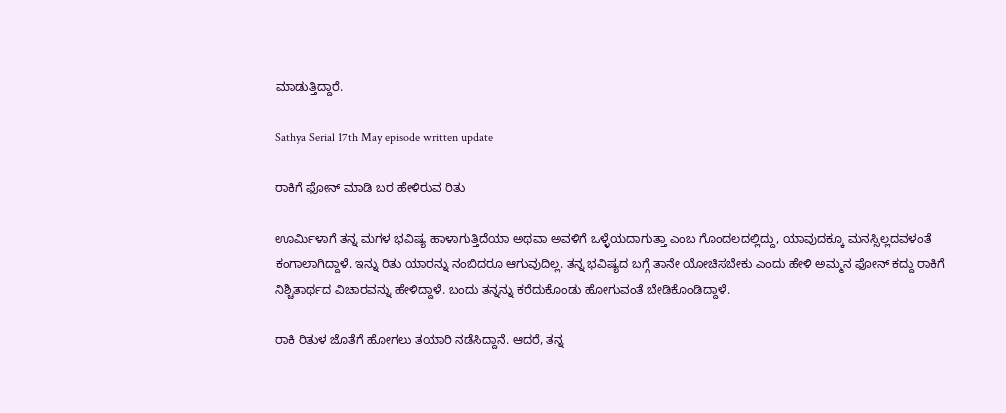ಮಾಡುತ್ತಿದ್ದಾರೆ.

Sathya Serial 17th May episode written update

ರಾಕಿಗೆ ಫೋನ್ ಮಾಡಿ ಬರ ಹೇಳಿರುವ ರಿತು

ಊರ್ಮಿಳಾಗೆ ತನ್ನ ಮಗಳ ಭವಿಷ್ಯ ಹಾಳಾಗುತ್ತಿದೆಯಾ ಅಥವಾ ಅವಳಿಗೆ ಒಳ್ಳೆಯದಾಗುತ್ತಾ ಎಂಬ ಗೊಂದಲದಲ್ಲಿದ್ದು, ಯಾವುದಕ್ಕೂ ಮನಸ್ಸಿಲ್ಲದವಳಂತೆ ಕಂಗಾಲಾಗಿದ್ದಾಳೆ. ಇನ್ನು ರಿತು ಯಾರನ್ನು ನಂಬಿದರೂ ಆಗುವುದಿಲ್ಲ. ತನ್ನ ಭವಿಷ್ಯದ ಬಗ್ಗೆ ತಾನೇ ಯೋಚಿಸಬೇಕು ಎಂದು ಹೇಳಿ ಅಮ್ಮನ ಫೋನ್ ಕದ್ದು ರಾಕಿಗೆ ನಿಶ್ಚಿತಾರ್ಥದ ವಿಚಾರವನ್ನು ಹೇಳಿದ್ದಾಳೆ. ಬಂದು ತನ್ನನ್ನು ಕರೆದುಕೊಂಡು ಹೋಗುವಂತೆ ಬೇಡಿಕೊಂಡಿದ್ದಾಳೆ.

ರಾಕಿ ರಿತುಳ ಜೊತೆಗೆ ಹೋಗಲು ತಯಾರಿ ನಡೆಸಿದ್ದಾನೆ. ಆದರೆ, ತನ್ನ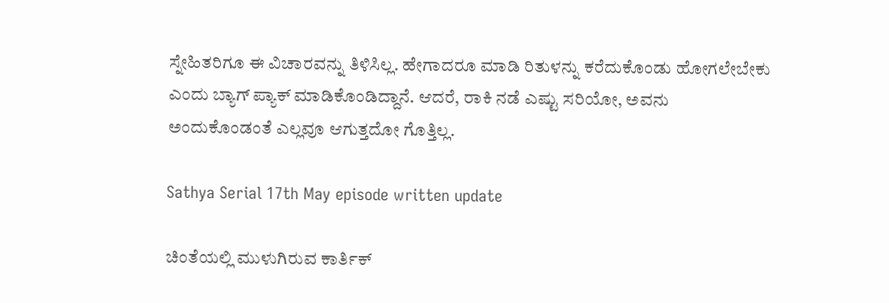ಸ್ನೇಹಿತರಿಗೂ ಈ ವಿಚಾರವನ್ನು ತಿಳಿಸಿಲ್ಲ. ಹೇಗಾದರೂ ಮಾಡಿ ರಿತುಳನ್ನು ಕರೆದುಕೊಂಡು ಹೋಗಲೇಬೇಕು ಎಂದು ಬ್ಯಾಗ್ ಪ್ಯಾಕ್ ಮಾಡಿಕೊಂಡಿದ್ದಾನೆ. ಆದರೆ, ರಾಕಿ ನಡೆ ಎಷ್ಟು ಸರಿಯೋ, ಅವನು ಅಂದುಕೊಂಡಂತೆ ಎಲ್ಲವೂ ಆಗುತ್ತದೋ ಗೊತ್ತಿಲ್ಲ.

Sathya Serial 17th May episode written update

ಚಿಂತೆಯಲ್ಲಿ ಮುಳುಗಿರುವ ಕಾರ್ತಿಕ್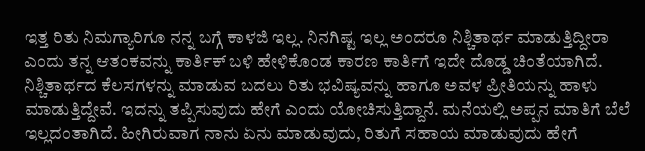ಇತ್ತ ರಿತು ನಿಮಗ್ಯಾರಿಗೂ ನನ್ನ ಬಗ್ಗೆ ಕಾಳಜಿ ಇಲ್ಲ. ನಿನಗಿಷ್ಟ ಇಲ್ಲ ಅಂದರೂ ನಿಶ್ಚಿತಾರ್ಥ ಮಾಡುತ್ತಿದ್ದೀರಾ ಎಂದು ತನ್ನ ಆತಂಕವನ್ನು ಕಾರ್ತಿಕ್ ಬಳಿ ಹೇಳಿಕೊಂಡ ಕಾರಣ ಕಾರ್ತಿಗೆ ಇದೇ ದೊಡ್ಡ ಚಿಂತೆಯಾಗಿದೆ. ನಿಶ್ಚಿತಾರ್ಥದ ಕೆಲಸಗಳನ್ನು ಮಾಡುವ ಬದಲು ರಿತು ಭವಿಷ್ಯವನ್ನು ಹಾಗೂ ಅವಳ ಪ್ರೀತಿಯನ್ನು ಹಾಳು ಮಾಡುತ್ತಿದ್ದೇವೆ. ಇದನ್ನು ತಪ್ಪಿಸುವುದು ಹೇಗೆ ಎಂದು ಯೋಚಿಸುತ್ತಿದ್ದಾನೆ. ಮನೆಯಲ್ಲಿ ಅಪ್ಪನ ಮಾತಿಗೆ ಬೆಲೆ ಇಲ್ಲದಂತಾಗಿದೆ. ಹೀಗಿರುವಾಗ ನಾನು ಏನು ಮಾಡುವುದು, ರಿತುಗೆ ಸಹಾಯ ಮಾಡುವುದು ಹೇಗೆ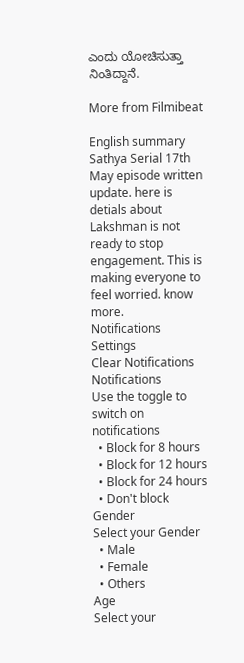ಎಂದು ಯೋಚಿಸುತ್ತಾ ನಿಂತಿದ್ದಾನೆ.

More from Filmibeat

English summary
Sathya Serial 17th May episode written update. here is detials about Lakshman is not ready to stop engagement. This is making everyone to feel worried. know more.
Notifications
Settings
Clear Notifications
Notifications
Use the toggle to switch on notifications
  • Block for 8 hours
  • Block for 12 hours
  • Block for 24 hours
  • Don't block
Gender
Select your Gender
  • Male
  • Female
  • Others
Age
Select your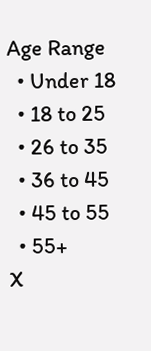Age Range
  • Under 18
  • 18 to 25
  • 26 to 35
  • 36 to 45
  • 45 to 55
  • 55+
X